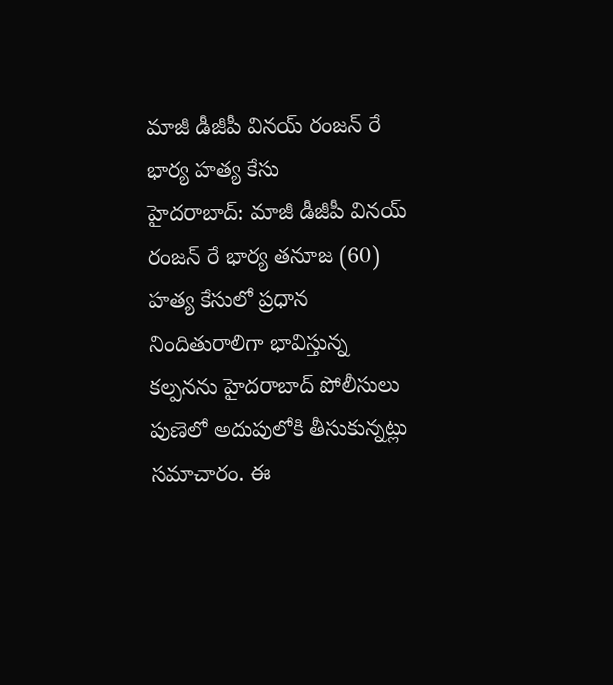మాజీ డీజీపీ వినయ్ రంజన్ రే భార్య హత్య కేసు
హైదరాబాద్: మాజీ డీజీపీ వినయ్ రంజన్ రే భార్య తనూజ (60) హత్య కేసులో ప్రధాన నిందితురాలిగా భావిస్తున్న కల్పనను హైదరాబాద్ పోలీసులు పుణెలో అదుపులోకి తీసుకున్నట్లు సమాచారం. ఈ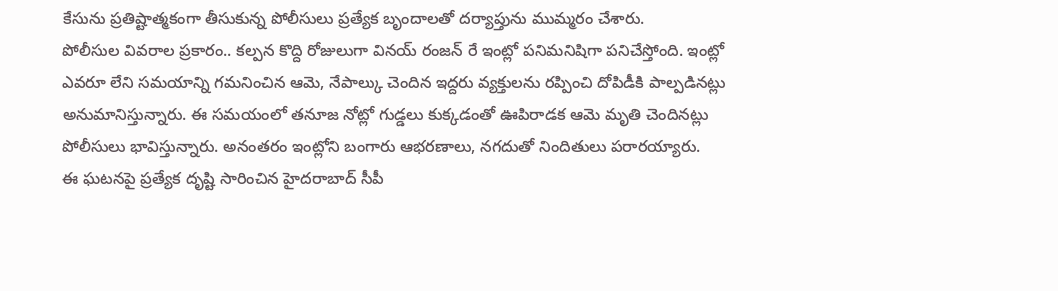కేసును ప్రతిష్టాత్మకంగా తీసుకున్న పోలీసులు ప్రత్యేక బృందాలతో దర్యాప్తును ముమ్మరం చేశారు.
పోలీసుల వివరాల ప్రకారం.. కల్పన కొద్ది రోజులుగా వినయ్ రంజన్ రే ఇంట్లో పనిమనిషిగా పనిచేస్తోంది. ఇంట్లో ఎవరూ లేని సమయాన్ని గమనించిన ఆమె, నేపాల్కు చెందిన ఇద్దరు వ్యక్తులను రప్పించి దోపిడీకి పాల్పడినట్లు అనుమానిస్తున్నారు. ఈ సమయంలో తనూజ నోట్లో గుడ్డలు కుక్కడంతో ఊపిరాడక ఆమె మృతి చెందినట్లు పోలీసులు భావిస్తున్నారు. అనంతరం ఇంట్లోని బంగారు ఆభరణాలు, నగదుతో నిందితులు పరారయ్యారు.
ఈ ఘటనపై ప్రత్యేక దృష్టి సారించిన హైదరాబాద్ సీపీ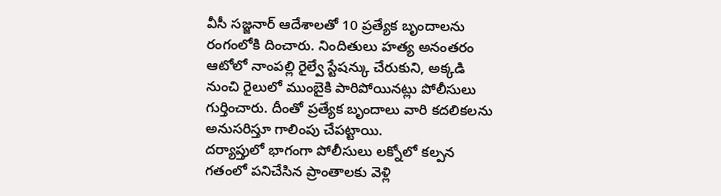వీసీ సజ్జనార్ ఆదేశాలతో 10 ప్రత్యేక బృందాలను రంగంలోకి దించారు. నిందితులు హత్య అనంతరం ఆటోలో నాంపల్లి రైల్వే స్టేషన్కు చేరుకుని, అక్కడి నుంచి రైలులో ముంబైకి పారిపోయినట్లు పోలీసులు గుర్తించారు. దీంతో ప్రత్యేక బృందాలు వారి కదలికలను అనుసరిస్తూ గాలింపు చేపట్టాయి.
దర్యాప్తులో భాగంగా పోలీసులు లక్నోలో కల్పన గతంలో పనిచేసిన ప్రాంతాలకు వెళ్లి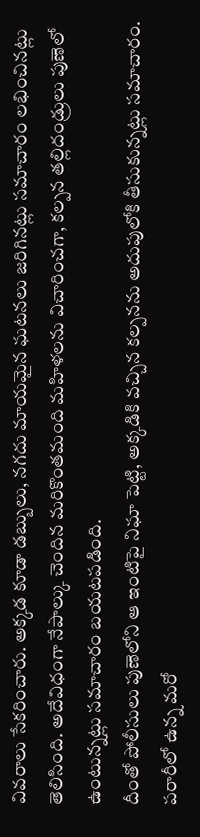వివరాలు సేకరించారు. అక్కడ కూడా డబ్బులు, నగదు మాయమైన ఘటనలు జరిగినట్లు సమాచారం లభించినట్లు తెలిసింది. అదేవిధంగా నేపాల్కు చెందిన మరికొంతమంది మహిళలను విచారించగా, కల్పన తల్లిదండ్రులు పుణెలో ఉంటున్నట్లు సమాచారం బయటపడింది.
దీంతో పోలీసులు పుణెలోని ఆ ఇంటిపై నిఘా పెట్టి, అక్కడికి వచ్చిన కల్పనను అదుపులోకి తీసుకున్నట్లు సమాచారం. పరారీలో ఉన్న మరో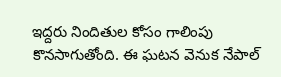ఇద్దరు నిందితుల కోసం గాలింపు కొనసాగుతోంది. ఈ ఘటన వెనుక నేపాల్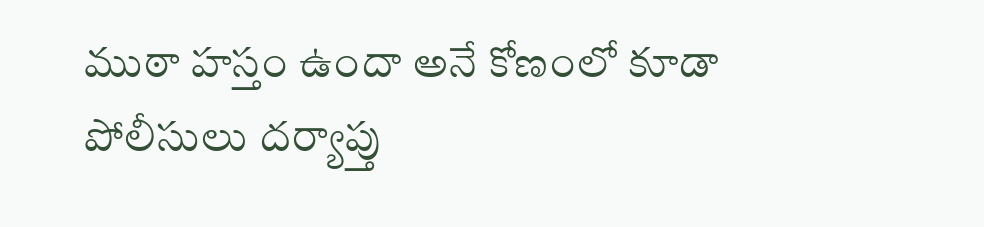ముఠా హస్తం ఉందా అనే కోణంలో కూడా పోలీసులు దర్యాప్తు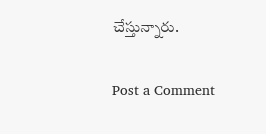చేస్తున్నారు.

Post a Comment